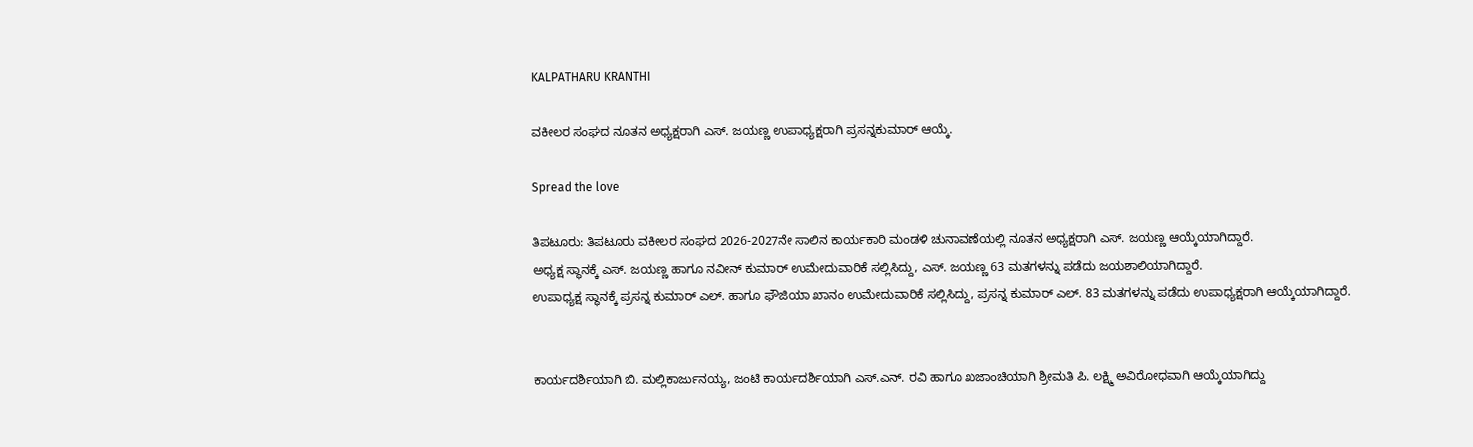KALPATHARU KRANTHI

ವಕೀಲರ ಸಂಘದ ನೂತನ ಅಧ್ಯಕ್ಷರಾಗಿ ಎಸ್. ಜಯಣ್ಣ ಉಪಾಧ್ಯಕ್ಷರಾಗಿ ಪ್ರಸನ್ನಕುಮಾರ್ ಆಯ್ಕೆ.

Spread the love

ತಿಪಟೂರು: ತಿಪಟೂರು ವಕೀಲರ ಸಂಘದ 2026-2027ನೇ ಸಾಲಿನ ಕಾರ್ಯಕಾರಿ ಮಂಡಳಿ ಚುನಾವಣೆಯಲ್ಲಿ ನೂತನ ಅಧ್ಯಕ್ಷರಾಗಿ ಎಸ್. ಜಯಣ್ಣ ಆಯ್ಕೆಯಾಗಿದ್ದಾರೆ.
ಅಧ್ಯಕ್ಷ ಸ್ಥಾನಕ್ಕೆ ಎಸ್. ಜಯಣ್ಣ ಹಾಗೂ ನವೀನ್ ಕುಮಾರ್ ಉಮೇದುವಾರಿಕೆ ಸಲ್ಲಿಸಿದ್ದು, ಎಸ್. ಜಯಣ್ಣ 63 ಮತಗಳನ್ನು ಪಡೆದು ಜಯಶಾಲಿಯಾಗಿದ್ದಾರೆ.
ಉಪಾಧ್ಯಕ್ಷ ಸ್ಥಾನಕ್ಕೆ ಪ್ರಸನ್ನ ಕುಮಾರ್ ಎಲ್. ಹಾಗೂ ಫೌಜಿಯಾ ಖಾನಂ ಉಮೇದುವಾರಿಕೆ ಸಲ್ಲಿಸಿದ್ದು, ಪ್ರಸನ್ನ ಕುಮಾರ್ ಎಲ್. 83 ಮತಗಳನ್ನು ಪಡೆದು ಉಪಾಧ್ಯಕ್ಷರಾಗಿ ಆಯ್ಕೆಯಾಗಿದ್ದಾರೆ.


ಕಾರ್ಯದರ್ಶಿಯಾಗಿ ಬಿ. ಮಲ್ಲಿಕಾರ್ಜುನಯ್ಯ, ಜಂಟಿ ಕಾರ್ಯದರ್ಶಿಯಾಗಿ ಎಸ್.ಎನ್. ರವಿ ಹಾಗೂ ಖಜಾಂಚಿಯಾಗಿ ಶ್ರೀಮತಿ ಪಿ. ಲಕ್ಷ್ಮಿ ಅವಿರೋಧವಾಗಿ ಆಯ್ಕೆಯಾಗಿದ್ದು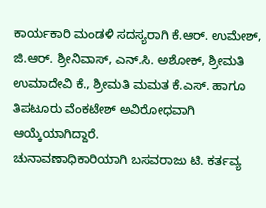ಕಾರ್ಯಕಾರಿ ಮಂಡಳಿ ಸದಸ್ಯರಾಗಿ ಕೆ.ಆರ್. ಉಮೇಶ್, ಜಿ.ಆರ್. ಶ್ರೀನಿವಾಸ್, ಎನ್.ಸಿ. ಅಶೋಕ್, ಶ್ರೀಮತಿ ಉಮಾದೇವಿ ಕೆ., ಶ್ರೀಮತಿ ಮಮತ ಕೆ.ಎಸ್. ಹಾಗೂ ತಿಪಟೂರು ವೆಂಕಟೇಶ್ ಅವಿರೋಧವಾಗಿ ಆಯ್ಕೆಯಾಗಿದ್ದಾರೆ.
ಚುನಾವಣಾಧಿಕಾರಿಯಾಗಿ ಬಸವರಾಜು ಟಿ. ಕರ್ತವ್ಯ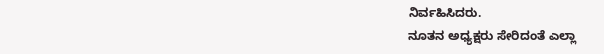ನಿರ್ವಹಿಸಿದರು.
ನೂತನ ಅಧ್ಯಕ್ಷರು ಸೇರಿದಂತೆ ಎಲ್ಲಾ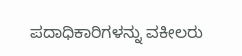ಪದಾಧಿಕಾರಿಗಳನ್ನು ವಕೀಲರು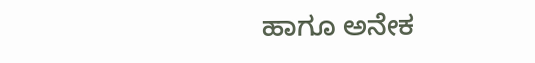ಹಾಗೂ ಅನೇಕ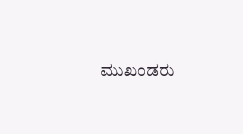ಮುಖಂಡರು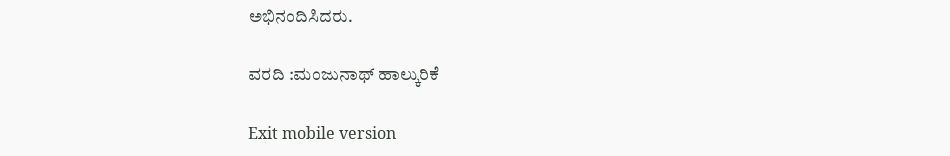ಅಭಿನಂದಿಸಿದರು.

ವರದಿ :ಮಂಜುನಾಥ್ ಹಾಲ್ಕುರಿಕೆ

Exit mobile version